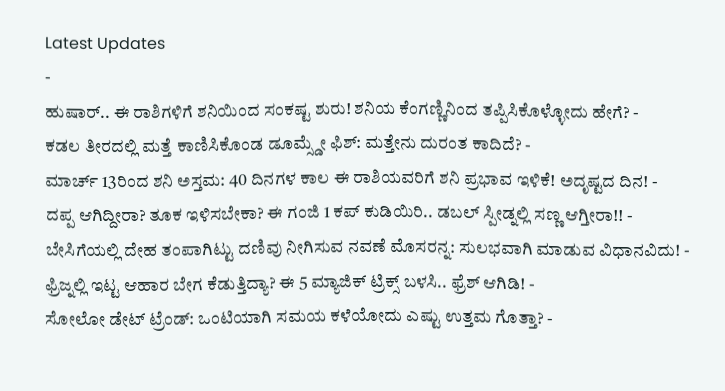Latest Updates
-
ಹುಷಾರ್.. ಈ ರಾಶಿಗಳಿಗೆ ಶನಿಯಿಂದ ಸಂಕಷ್ಟ ಶುರು! ಶನಿಯ ಕೆಂಗಣ್ಣಿನಿಂದ ತಪ್ಪಿಸಿಕೊಳ್ಳೋದು ಹೇಗೆ? -
ಕಡಲ ತೀರದಲ್ಲಿ ಮತ್ತೆ ಕಾಣಿಸಿಕೊಂಡ ಡೂಮ್ಸ್ಡೇ ಫಿಶ್: ಮತ್ತೇನು ದುರಂತ ಕಾದಿದೆ? -
ಮಾರ್ಚ್ 13ರಿಂದ ಶನಿ ಅಸ್ತಮ: 40 ದಿನಗಳ ಕಾಲ ಈ ರಾಶಿಯವರಿಗೆ ಶನಿ ಪ್ರಭಾವ ಇಳಿಕೆ! ಅದೃಷ್ಟದ ದಿನ! -
ದಪ್ಪ ಆಗಿದ್ದೀರಾ? ತೂಕ ಇಳಿಸಬೇಕಾ? ಈ ಗಂಜಿ 1 ಕಪ್ ಕುಡಿಯಿರಿ.. ಡಬಲ್ ಸ್ಪೀಡ್ನಲ್ಲಿ ಸಣ್ಣ ಆಗ್ತೀರಾ!! -
ಬೇಸಿಗೆಯಲ್ಲಿ ದೇಹ ತಂಪಾಗಿಟ್ಟು ದಣಿವು ನೀಗಿಸುವ ನವಣೆ ಮೊಸರನ್ನ: ಸುಲಭವಾಗಿ ಮಾಡುವ ವಿಧಾನವಿದು! -
ಫ್ರಿಜ್ನಲ್ಲಿ ಇಟ್ಟ ಆಹಾರ ಬೇಗ ಕೆಡುತ್ತಿದ್ಯಾ? ಈ 5 ಮ್ಯಾಜಿಕ್ ಟ್ರಿಕ್ಸ್ ಬಳಸಿ.. ಫ್ರೆಶ್ ಆಗಿಡಿ! -
ಸೋಲೋ ಡೇಟ್ ಟ್ರೆಂಡ್: ಒಂಟಿಯಾಗಿ ಸಮಯ ಕಳೆಯೋದು ಎಷ್ಟು ಉತ್ತಮ ಗೊತ್ತಾ? -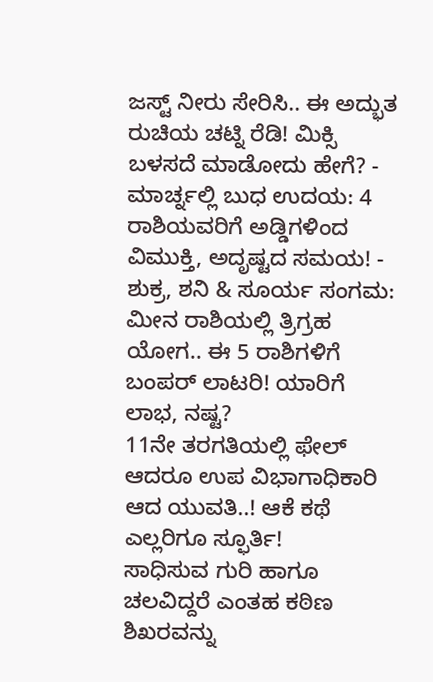ಜಸ್ಟ್ ನೀರು ಸೇರಿಸಿ.. ಈ ಅದ್ಭುತ ರುಚಿಯ ಚಟ್ನಿ ರೆಡಿ! ಮಿಕ್ಸಿ ಬಳಸದೆ ಮಾಡೋದು ಹೇಗೆ? -
ಮಾರ್ಚ್ನಲ್ಲಿ ಬುಧ ಉದಯ: 4 ರಾಶಿಯವರಿಗೆ ಅಡ್ಡಿಗಳಿಂದ ವಿಮುಕ್ತಿ, ಅದೃಷ್ಟದ ಸಮಯ! -
ಶುಕ್ರ, ಶನಿ & ಸೂರ್ಯ ಸಂಗಮ: ಮೀನ ರಾಶಿಯಲ್ಲಿ ತ್ರಿಗ್ರಹ ಯೋಗ.. ಈ 5 ರಾಶಿಗಳಿಗೆ ಬಂಪರ್ ಲಾಟರಿ! ಯಾರಿಗೆ ಲಾಭ, ನಷ್ಟ?
11ನೇ ತರಗತಿಯಲ್ಲಿ ಫೇಲ್ ಆದರೂ ಉಪ ವಿಭಾಗಾಧಿಕಾರಿ ಆದ ಯುವತಿ..! ಆಕೆ ಕಥೆ ಎಲ್ಲರಿಗೂ ಸ್ಫೂರ್ತಿ!
ಸಾಧಿಸುವ ಗುರಿ ಹಾಗೂ ಚಲವಿದ್ದರೆ ಎಂತಹ ಕಠಿಣ ಶಿಖರವನ್ನು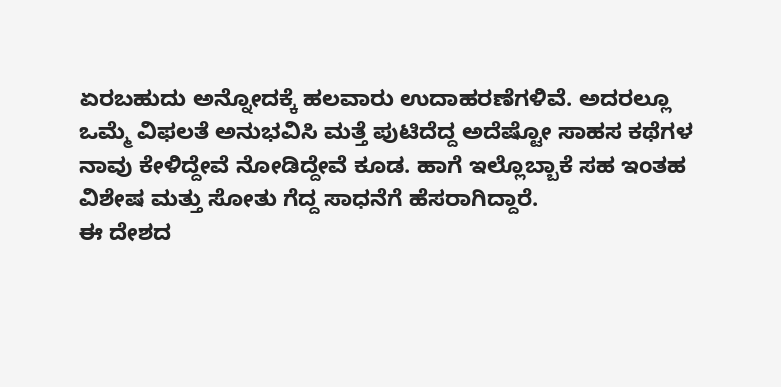ಏರಬಹುದು ಅನ್ನೋದಕ್ಕೆ ಹಲವಾರು ಉದಾಹರಣೆಗಳಿವೆ. ಅದರಲ್ಲೂ ಒಮ್ಮೆ ವಿಫಲತೆ ಅನುಭವಿಸಿ ಮತ್ತೆ ಪುಟಿದೆದ್ದ ಅದೆಷ್ಟೋ ಸಾಹಸ ಕಥೆಗಳ ನಾವು ಕೇಳಿದ್ದೇವೆ ನೋಡಿದ್ದೇವೆ ಕೂಡ. ಹಾಗೆ ಇಲ್ಲೊಬ್ಬಾಕೆ ಸಹ ಇಂತಹ ವಿಶೇಷ ಮತ್ತು ಸೋತು ಗೆದ್ದ ಸಾಧನೆಗೆ ಹೆಸರಾಗಿದ್ದಾರೆ.
ಈ ದೇಶದ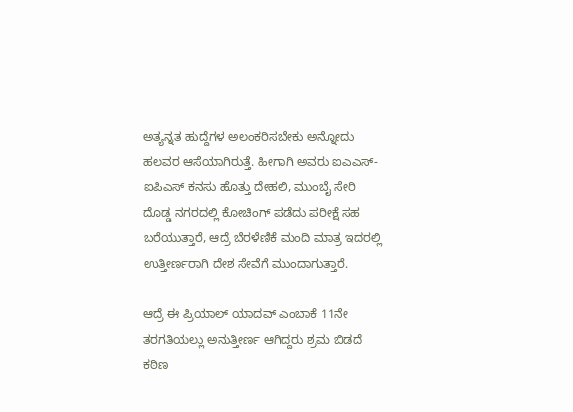ಅತ್ಯನ್ನತ ಹುದ್ದೆಗಳ ಅಲಂಕರಿಸಬೇಕು ಅನ್ನೋದು ಹಲವರ ಆಸೆಯಾಗಿರುತ್ತೆ. ಹೀಗಾಗಿ ಅವರು ಐಎಎಸ್-ಐಪಿಎಸ್ ಕನಸು ಹೊತ್ತು ದೇಹಲಿ, ಮುಂಬೈ ಸೇರಿ ದೊಡ್ಡ ನಗರದಲ್ಲಿ ಕೋಚಿಂಗ್ ಪಡೆದು ಪರೀಕ್ಷೆ ಸಹ ಬರೆಯುತ್ತಾರೆ, ಆದ್ರೆ ಬೆರಳೆಣಿಕೆ ಮಂದಿ ಮಾತ್ರ ಇದರಲ್ಲಿ ಉತ್ತೀರ್ಣರಾಗಿ ದೇಶ ಸೇವೆಗೆ ಮುಂದಾಗುತ್ತಾರೆ.

ಆದ್ರೆ ಈ ಪ್ರಿಯಾಲ್ ಯಾದವ್ ಎಂಬಾಕೆ 11ನೇ ತರಗತಿಯಲ್ಲು ಅನುತ್ತೀರ್ಣ ಆಗಿದ್ದರು ಶ್ರಮ ಬಿಡದೆ ಕಠಿಣ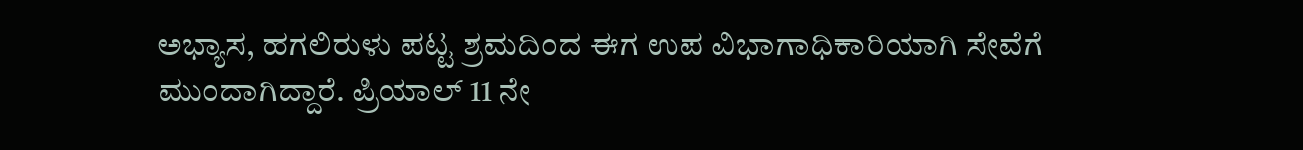ಅಭ್ಯಾಸ, ಹಗಲಿರುಳು ಪಟ್ಟ ಶ್ರಮದಿಂದ ಈಗ ಉಪ ವಿಭಾಗಾಧಿಕಾರಿಯಾಗಿ ಸೇವೆಗೆ ಮುಂದಾಗಿದ್ದಾರೆ. ಪ್ರಿಯಾಲ್ 11 ನೇ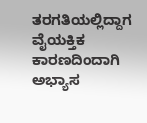ತರಗತಿಯಲ್ಲಿದ್ದಾಗ ವೈಯಕ್ತಿಕ ಕಾರಣದಿಂದಾಗಿ ಅಭ್ಯಾಸ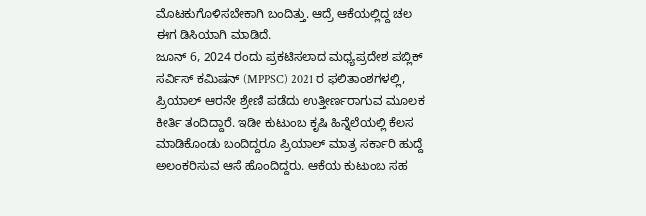ಮೊಟಕುಗೊಳಿಸಬೇಕಾಗಿ ಬಂದಿತ್ತು. ಆದ್ರೆ ಆಕೆಯಲ್ಲಿದ್ದ ಚಲ ಈಗ ಡಿಸಿಯಾಗಿ ಮಾಡಿದೆ.
ಜೂನ್ 6, 2024 ರಂದು ಪ್ರಕಟಿಸಲಾದ ಮಧ್ಯಪ್ರದೇಶ ಪಬ್ಲಿಕ್ ಸರ್ವಿಸ್ ಕಮಿಷನ್ (MPPSC) 2021 ರ ಫಲಿತಾಂಶಗಳಲ್ಲಿ, ಪ್ರಿಯಾಲ್ ಆರನೇ ಶ್ರೇಣಿ ಪಡೆದು ಉತ್ತೀರ್ಣರಾಗುವ ಮೂಲಕ ಕೀರ್ತಿ ತಂದಿದ್ದಾರೆ. ಇಡೀ ಕುಟುಂಬ ಕೃಷಿ ಹಿನ್ನೆಲೆಯಲ್ಲಿ ಕೆಲಸ ಮಾಡಿಕೊಂಡು ಬಂದಿದ್ದರೂ ಪ್ರಿಯಾಲ್ ಮಾತ್ರ ಸರ್ಕಾರಿ ಹುದ್ದೆ ಅಲಂಕರಿಸುವ ಆಸೆ ಹೊಂದಿದ್ದರು. ಆಕೆಯ ಕುಟುಂಬ ಸಹ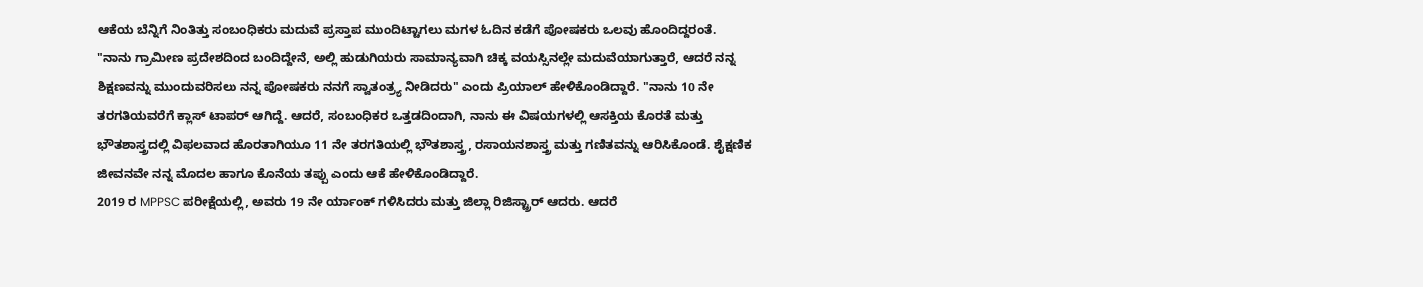ಆಕೆಯ ಬೆನ್ನಿಗೆ ನಿಂತಿತ್ತು ಸಂಬಂಧಿಕರು ಮದುವೆ ಪ್ರಸ್ತಾಪ ಮುಂದಿಟ್ಟಾಗಲು ಮಗಳ ಓದಿನ ಕಡೆಗೆ ಪೋಷಕರು ಒಲವು ಹೊಂದಿದ್ದರಂತೆ.
"ನಾನು ಗ್ರಾಮೀಣ ಪ್ರದೇಶದಿಂದ ಬಂದಿದ್ದೇನೆ, ಅಲ್ಲಿ ಹುಡುಗಿಯರು ಸಾಮಾನ್ಯವಾಗಿ ಚಿಕ್ಕ ವಯಸ್ಸಿನಲ್ಲೇ ಮದುವೆಯಾಗುತ್ತಾರೆ, ಆದರೆ ನನ್ನ ಶಿಕ್ಷಣವನ್ನು ಮುಂದುವರಿಸಲು ನನ್ನ ಪೋಷಕರು ನನಗೆ ಸ್ವಾತಂತ್ರ್ಯ ನೀಡಿದರು" ಎಂದು ಪ್ರಿಯಾಲ್ ಹೇಳಿಕೊಂಡಿದ್ದಾರೆ. "ನಾನು 10 ನೇ ತರಗತಿಯವರೆಗೆ ಕ್ಲಾಸ್ ಟಾಪರ್ ಆಗಿದ್ದೆ. ಆದರೆ, ಸಂಬಂಧಿಕರ ಒತ್ತಡದಿಂದಾಗಿ, ನಾನು ಈ ವಿಷಯಗಳಲ್ಲಿ ಆಸಕ್ತಿಯ ಕೊರತೆ ಮತ್ತು ಭೌತಶಾಸ್ತ್ರದಲ್ಲಿ ವಿಫಲವಾದ ಹೊರತಾಗಿಯೂ 11 ನೇ ತರಗತಿಯಲ್ಲಿ ಭೌತಶಾಸ್ತ್ರ, ರಸಾಯನಶಾಸ್ತ್ರ ಮತ್ತು ಗಣಿತವನ್ನು ಆರಿಸಿಕೊಂಡೆ. ಶೈಕ್ಷಣಿಕ ಜೀವನವೇ ನನ್ನ ಮೊದಲ ಹಾಗೂ ಕೊನೆಯ ತಪ್ಪು ಎಂದು ಆಕೆ ಹೇಳಿಕೊಂಡಿದ್ದಾರೆ.
2019 ರ MPPSC ಪರೀಕ್ಷೆಯಲ್ಲಿ, ಅವರು 19 ನೇ ರ್ಯಾಂಕ್ ಗಳಿಸಿದರು ಮತ್ತು ಜಿಲ್ಲಾ ರಿಜಿಸ್ಟ್ರಾರ್ ಆದರು. ಆದರೆ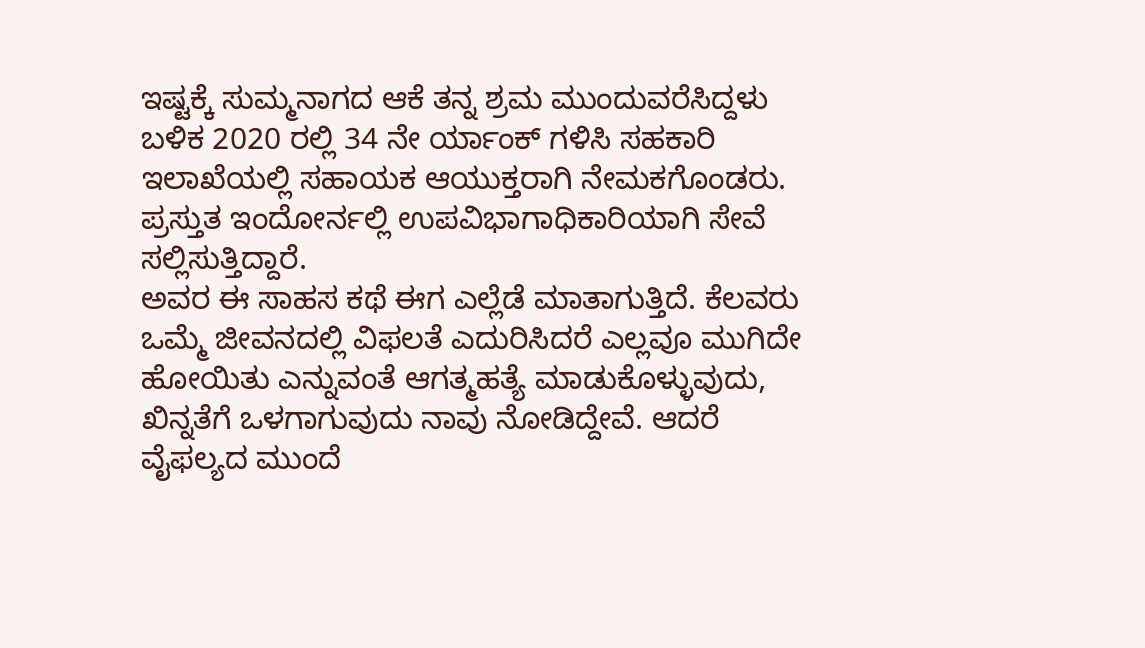ಇಷ್ಟಕ್ಕೆ ಸುಮ್ಮನಾಗದ ಆಕೆ ತನ್ನ ಶ್ರಮ ಮುಂದುವರೆಸಿದ್ದಳು ಬಳಿಕ 2020 ರಲ್ಲಿ 34 ನೇ ರ್ಯಾಂಕ್ ಗಳಿಸಿ ಸಹಕಾರಿ ಇಲಾಖೆಯಲ್ಲಿ ಸಹಾಯಕ ಆಯುಕ್ತರಾಗಿ ನೇಮಕಗೊಂಡರು. ಪ್ರಸ್ತುತ ಇಂದೋರ್ನಲ್ಲಿ ಉಪವಿಭಾಗಾಧಿಕಾರಿಯಾಗಿ ಸೇವೆ ಸಲ್ಲಿಸುತ್ತಿದ್ದಾರೆ.
ಅವರ ಈ ಸಾಹಸ ಕಥೆ ಈಗ ಎಲ್ಲೆಡೆ ಮಾತಾಗುತ್ತಿದೆ. ಕೆಲವರು ಒಮ್ಮೆ ಜೀವನದಲ್ಲಿ ವಿಫಲತೆ ಎದುರಿಸಿದರೆ ಎಲ್ಲವೂ ಮುಗಿದೇ ಹೋಯಿತು ಎನ್ನುವಂತೆ ಆಗತ್ಮಹತ್ಯೆ ಮಾಡುಕೊಳ್ಳುವುದು, ಖಿನ್ನತೆಗೆ ಒಳಗಾಗುವುದು ನಾವು ನೋಡಿದ್ದೇವೆ. ಆದರೆ ವೈಫಲ್ಯದ ಮುಂದೆ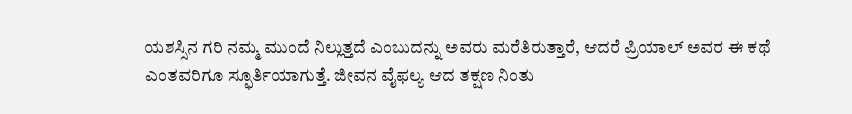ಯಶಸ್ಸಿನ ಗರಿ ನಮ್ಮ ಮುಂದೆ ನಿಲ್ಲುತ್ತದೆ ಎಂಬುದನ್ನು ಅವರು ಮರೆತಿರುತ್ತಾರೆ, ಆದರೆ ಪ್ರಿಯಾಲ್ ಅವರ ಈ ಕಥೆ ಎಂತವರಿಗೂ ಸ್ಫೂರ್ತಿಯಾಗುತ್ತೆ. ಜೀವನ ವೈಫಲ್ಯ ಆದ ತಕ್ಷಣ ನಿಂತು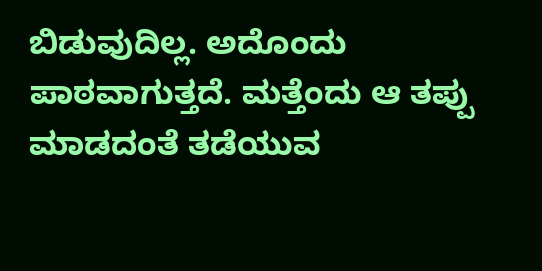ಬಿಡುವುದಿಲ್ಲ. ಅದೊಂದು ಪಾಠವಾಗುತ್ತದೆ. ಮತ್ತೆಂದು ಆ ತಪ್ಪು ಮಾಡದಂತೆ ತಡೆಯುವ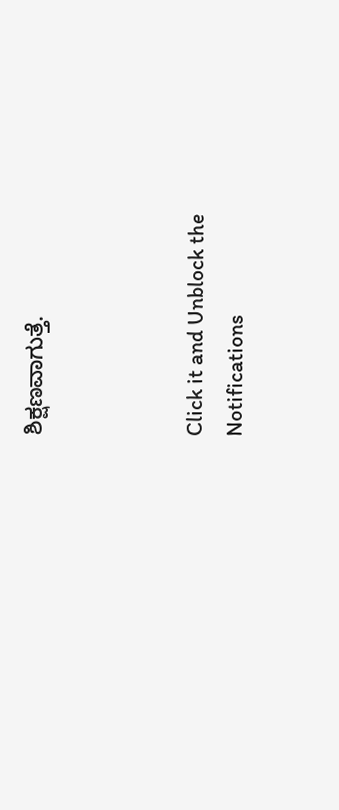ಶಿಕ್ಷಣವಾಗುತ್ತೆ.



Click it and Unblock the Notifications